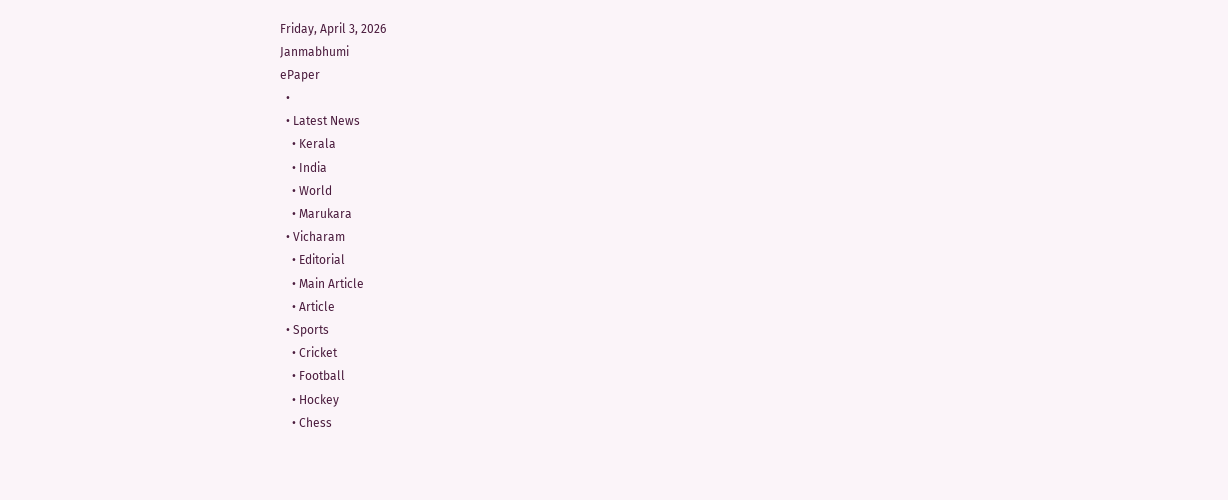Friday, April 3, 2026
Janmabhumi
ePaper
  •
  • Latest News
    • Kerala
    • India
    • World
    • Marukara
  • Vicharam
    • Editorial
    • Main Article
    • Article
  • Sports
    • Cricket
    • Football
    • Hockey
    • Chess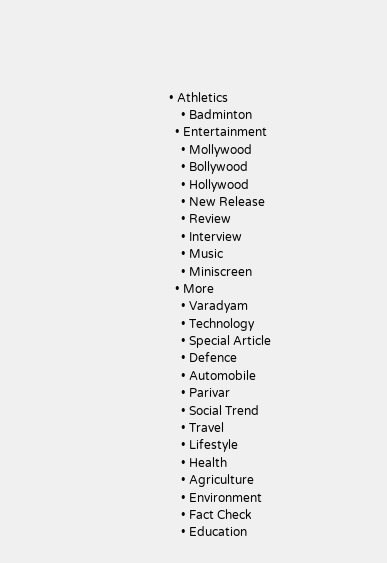• Athletics
    • Badminton
  • Entertainment
    • Mollywood
    • Bollywood
    • Hollywood
    • New Release
    • Review
    • Interview
    • Music
    • Miniscreen
  • More
    • Varadyam
    • Technology
    • Special Article
    • Defence
    • Automobile
    • Parivar
    • Social Trend
    • Travel
    • Lifestyle
    • Health
    • Agriculture
    • Environment
    • Fact Check
    • Education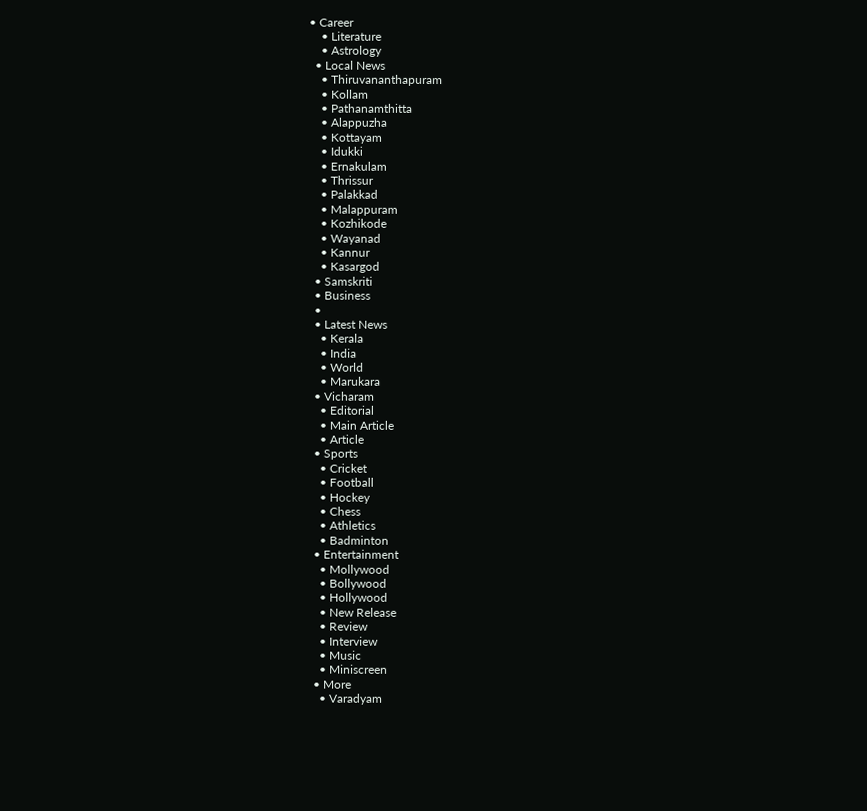• Career
    • Literature
    • Astrology
  • Local News
    • Thiruvananthapuram
    • Kollam
    • Pathanamthitta
    • Alappuzha
    • Kottayam
    • Idukki
    • Ernakulam
    • Thrissur
    • Palakkad
    • Malappuram
    • Kozhikode
    • Wayanad
    • Kannur
    • Kasargod
  • Samskriti
  • Business
  •
  • Latest News
    • Kerala
    • India
    • World
    • Marukara
  • Vicharam
    • Editorial
    • Main Article
    • Article
  • Sports
    • Cricket
    • Football
    • Hockey
    • Chess
    • Athletics
    • Badminton
  • Entertainment
    • Mollywood
    • Bollywood
    • Hollywood
    • New Release
    • Review
    • Interview
    • Music
    • Miniscreen
  • More
    • Varadyam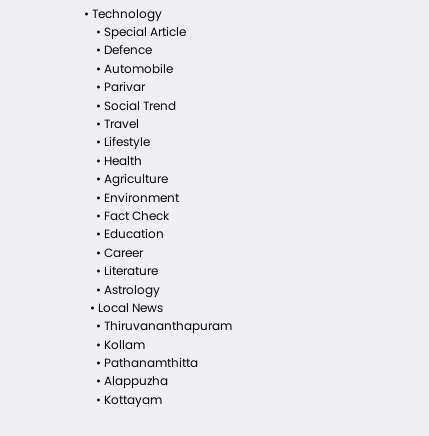• Technology
    • Special Article
    • Defence
    • Automobile
    • Parivar
    • Social Trend
    • Travel
    • Lifestyle
    • Health
    • Agriculture
    • Environment
    • Fact Check
    • Education
    • Career
    • Literature
    • Astrology
  • Local News
    • Thiruvananthapuram
    • Kollam
    • Pathanamthitta
    • Alappuzha
    • Kottayam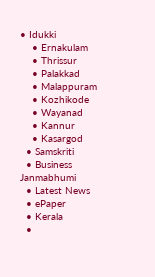• Idukki
    • Ernakulam
    • Thrissur
    • Palakkad
    • Malappuram
    • Kozhikode
    • Wayanad
    • Kannur
    • Kasargod
  • Samskriti
  • Business
Janmabhumi
  • Latest News
  • ePaper
  • Kerala
  •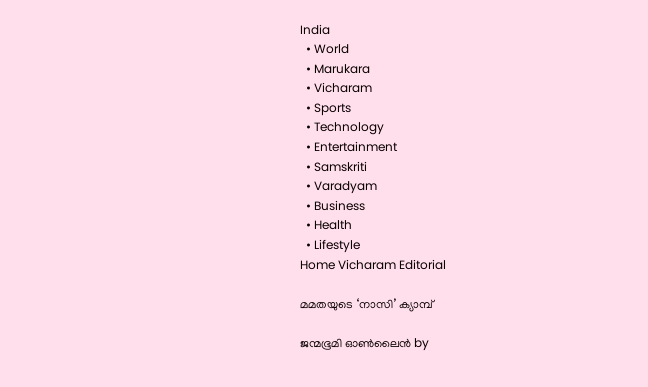India
  • World
  • Marukara
  • Vicharam
  • Sports
  • Technology
  • Entertainment
  • Samskriti
  • Varadyam
  • Business
  • Health
  • Lifestyle
Home Vicharam Editorial

മമതയുടെ ‘നാസി’ ക്യാമ്പ്

ജന്മഭൂമി ഓണ്‍ലൈന്‍ by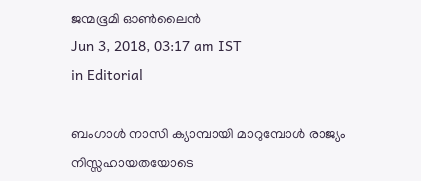ജന്മഭൂമി ഓണ്‍ലൈന്‍
Jun 3, 2018, 03:17 am IST
in Editorial

ബംഗാള്‍ നാസി ക്യാമ്പായി മാറുമ്പോള്‍ രാജ്യം നിസ്സഹായതയോടെ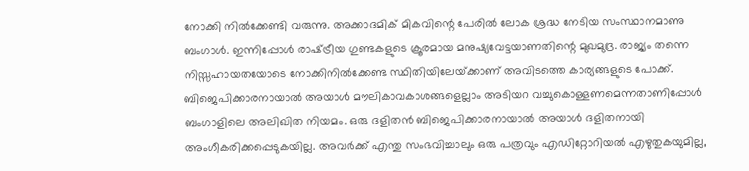നോക്കി നില്‍ക്കേണ്ടി വരുന്നു. അക്കാദമിക് മികവിന്റെ പേരില്‍ ലോക ശ്രദ്ധ നേടിയ സംസ്ഥാനമാണു ബംഗാള്‍. ഇന്നിപ്പോള്‍ രാഷ്‌ട്രീയ ഗുണ്ടകളുടെ ക്രൂരമായ മനുഷ്യവേട്ടയാണതിന്റെ മുഖമുദ്ര. രാജ്യം തന്നെ നിസ്സഹായതയോടെ നോക്കിനില്‍ക്കേണ്ട സ്ഥിതിയിലേയ്‌ക്കാണ് അവിടത്തെ കാര്യങ്ങളുടെ പോക്ക്. ബിജെപിക്കാരനായാല്‍ അയാള്‍ മൗലികാവകാശങ്ങളെല്ലാം അടിയറ വച്ചുകൊള്ളണമെന്നതാണിപ്പോള്‍ ബംഗാളിലെ അലിഖിത നിയമം. ഒരു ദളിതന്‍ ബിജെപിക്കാരനായാല്‍ അയാള്‍ ദളിതനായി അംഗീകരിക്കപ്പെടുകയില്ല. അവര്‍ക്ക് എന്തു സംഭവിച്ചാലും ഒരു പത്രവും എഡിറ്റോറിയല്‍ എഴുതുകയുമില്ല,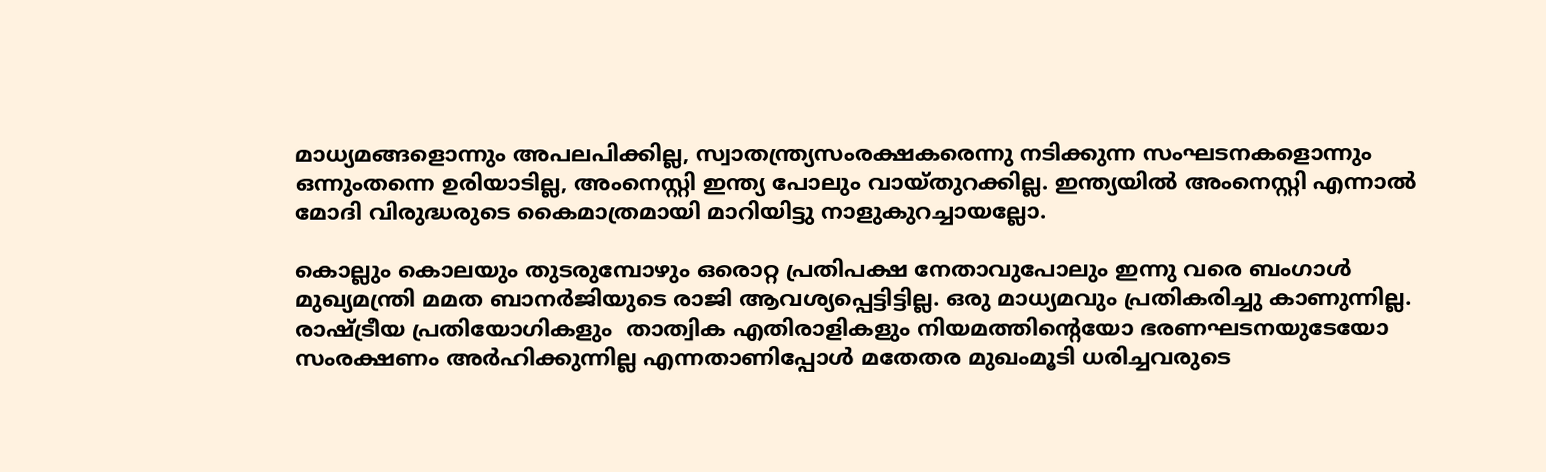മാധ്യമങ്ങളൊന്നും അപലപിക്കില്ല, സ്വാതന്ത്ര്യസംരക്ഷകരെന്നു നടിക്കുന്ന സംഘടനകളൊന്നും ഒന്നുംതന്നെ ഉരിയാടില്ല, അംനെസ്റ്റി ഇന്ത്യ പോലും വായ്തുറക്കില്ല. ഇന്ത്യയില്‍ അംനെസ്റ്റി എന്നാല്‍ മോദി വിരുദ്ധരുടെ കൈമാത്രമായി മാറിയിട്ടു നാളുകുറച്ചായല്ലോ.

കൊല്ലും കൊലയും തുടരുമ്പോഴും ഒരൊറ്റ പ്രതിപക്ഷ നേതാവുപോലും ഇന്നു വരെ ബംഗാള്‍ മുഖ്യമന്ത്രി മമത ബാനര്‍ജിയുടെ രാജി ആവശ്യപ്പെട്ടിട്ടില്ല. ഒരു മാധ്യമവും പ്രതികരിച്ചു കാണുന്നില്ല. രാഷ്‌ട്രീയ പ്രതിയോഗികളും  താത്വിക എതിരാളികളും നിയമത്തിന്റെയോ ഭരണഘടനയുടേയോ സംരക്ഷണം അര്‍ഹിക്കുന്നില്ല എന്നതാണിപ്പോള്‍ മതേതര മുഖംമൂടി ധരിച്ചവരുടെ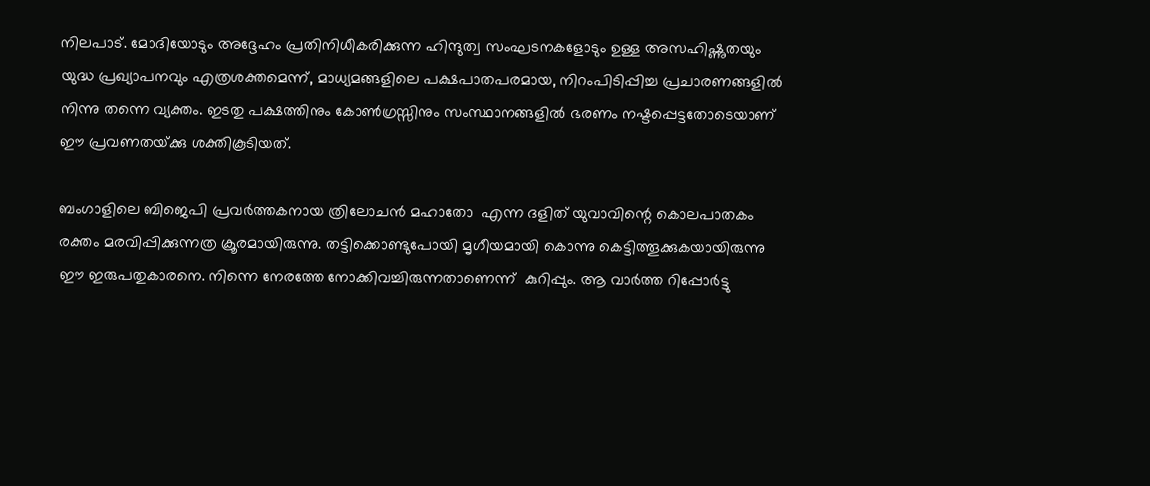നിലപാട്. മോദിയോടും അദ്ദേഹം പ്രതിനിധീകരിക്കുന്ന ഹിന്ദുത്വ സംഘടനകളോടും ഉള്ള അസഹിഷ്ണുതയും യുദ്ധ പ്രഖ്യാപനവും എത്രശക്തമെന്ന്, മാധ്യമങ്ങളിലെ പക്ഷപാതപരമായ, നിറംപിടിപ്പിച്ച പ്രചാരണങ്ങളില്‍ നിന്നു തന്നെ വ്യക്തം. ഇടതു പക്ഷത്തിനും കോണ്‍ഗ്രസ്സിനും സംസ്ഥാനങ്ങളില്‍ ഭരണം നഷ്ടപ്പെട്ടതോടെയാണ് ഈ പ്രവണതയ്‌ക്കു ശക്തികൂടിയത്.

ബംഗാളിലെ ബിജെപി പ്രവര്‍ത്തകനായ ത്രിലോചന്‍ മഹാതോ  എന്ന ദളിത് യുവാവിന്റെ കൊലപാതകം രക്തം മരവിപ്പിക്കുന്നത്ര ക്രൂരമായിരുന്നു. തട്ടിക്കൊണ്ടുപോയി മൃഗീയമായി കൊന്നു കെട്ടിത്തൂക്കുകയായിരുന്നു ഈ ഇരുപതുകാരനെ. നിന്നെ നേരത്തേ നോക്കിവച്ചിരുന്നതാണെന്ന്  കുറിപ്പും. ആ വാര്‍ത്ത റിപ്പോര്‍ട്ടു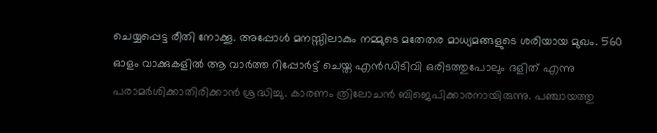ചെയ്യപ്പെട്ട രീതി നോക്കൂ. അപ്പോള്‍ മനസ്സിലാകും നമ്മുടെ മതേതര മാധ്യമങ്ങളുടെ ശരിയായ മുഖം. 560 ഓളം വാക്കുകളില്‍ ആ വാര്‍ത്ത റിപ്പോര്‍ട്ട് ചെയ്ത എന്‍ഡിടിവി ഒരിടത്തുപോലും ദളിത് എന്നു പരാമര്‍ശിക്കാതിരിക്കാന്‍ ശ്രദ്ധിച്ചു. കാരണം ത്രിലോചന്‍ ബിജെപിക്കാരനായിരുന്നു. പഞ്ചായത്തു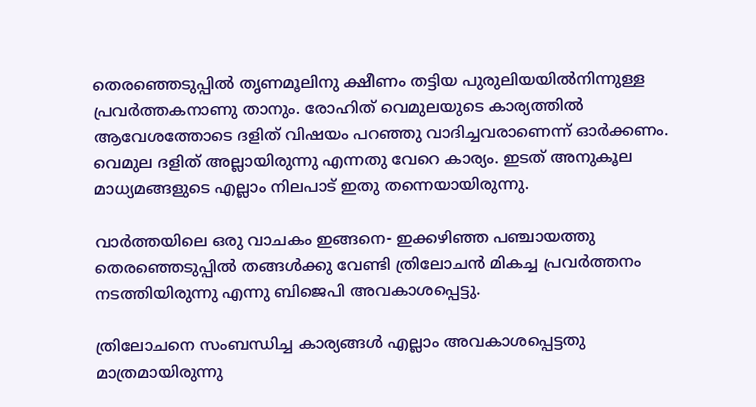തെരഞ്ഞെടുപ്പില്‍ തൃണമൂലിനു ക്ഷീണം തട്ടിയ പുരുലിയയില്‍നിന്നുള്ള പ്രവര്‍ത്തകനാണു താനും. രോഹിത് വെമുലയുടെ കാര്യത്തില്‍ ആവേശത്തോടെ ദളിത് വിഷയം പറഞ്ഞു വാദിച്ചവരാണെന്ന് ഓര്‍ക്കണം. വെമുല ദളിത് അല്ലായിരുന്നു എന്നതു വേറെ കാര്യം. ഇടത് അനുകൂല മാധ്യമങ്ങളുടെ എല്ലാം നിലപാട് ഇതു തന്നെയായിരുന്നു.

വാര്‍ത്തയിലെ ഒരു വാചകം ഇങ്ങനെ- ഇക്കഴിഞ്ഞ പഞ്ചായത്തു തെരഞ്ഞെടുപ്പില്‍ തങ്ങള്‍ക്കു വേണ്ടി ത്രിലോചന്‍ മികച്ച പ്രവര്‍ത്തനം നടത്തിയിരുന്നു എന്നു ബിജെപി അവകാശപ്പെട്ടു.

ത്രിലോചനെ സംബന്ധിച്ച കാര്യങ്ങള്‍ എല്ലാം അവകാശപ്പെട്ടതു മാത്രമായിരുന്നു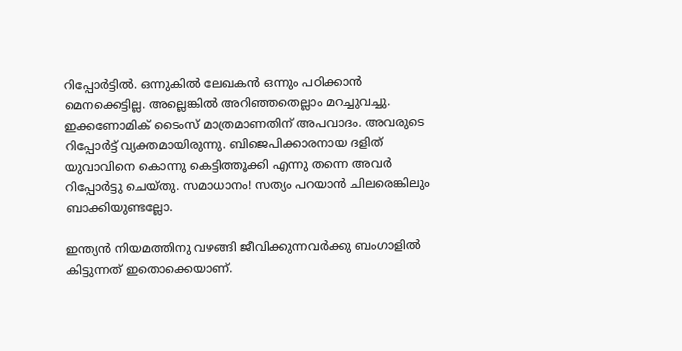റിപ്പോര്‍ട്ടില്‍. ഒന്നുകില്‍ ലേഖകന്‍ ഒന്നും പഠിക്കാന്‍ മെനക്കെട്ടില്ല. അല്ലെങ്കില്‍ അറിഞ്ഞതെല്ലാം മറച്ചുവച്ചു. ഇക്കണോമിക് ടൈംസ് മാത്രമാണതിന് അപവാദം. അവരുടെ റിപ്പോര്‍ട്ട് വ്യക്തമായിരുന്നു. ബിജെപിക്കാരനായ ദളിത് യുവാവിനെ കൊന്നു കെട്ടിത്തൂക്കി എന്നു തന്നെ അവര്‍ റിപ്പോര്‍ട്ടു ചെയ്തു. സമാധാനം! സത്യം പറയാന്‍ ചിലരെങ്കിലും ബാക്കിയുണ്ടല്ലോ.

ഇന്ത്യന്‍ നിയമത്തിനു വഴങ്ങി ജീവിക്കുന്നവര്‍ക്കു ബംഗാളില്‍ കിട്ടുന്നത് ഇതൊക്കെയാണ്.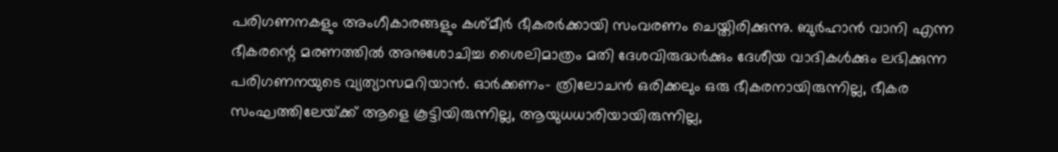പരിഗണനകളും അംഗീകാരങ്ങളും കശ്മീര്‍ ഭീകരര്‍ക്കായി സംവരണം ചെയ്തിരിക്കുന്നു. ബുര്‍ഹാന്‍ വാനി എന്ന ഭീകരന്റെ മരണത്തില്‍ അനുശോചിച്ച ശൈലിമാത്രം മതി ദേശവിരുദ്ധര്‍ക്കും ദേശീയ വാദികള്‍ക്കും ലഭിക്കുന്ന പരിഗണനയുടെ വ്യത്യാസമറിയാന്‍. ഓര്‍ക്കണം- ത്രിലോചന്‍ ഒരിക്കലും ഒരു ഭീകരനായിരുന്നില്ല, ഭീകര സംഘത്തിലേയ്‌ക്ക് ആളെ കൂട്ടിയിരുന്നില്ല, ആയുധധാരിയായിരുന്നില്ല,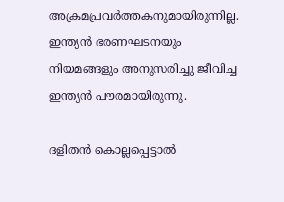അക്രമപ്രവര്‍ത്തകനുമായിരുന്നില്ല. ഇന്ത്യന്‍ ഭരണഘടനയും നിയമങ്ങളും അനുസരിച്ചു ജീവിച്ച ഇന്ത്യന്‍ പൗരമായിരുന്നു.

ദളിതന്‍ കൊല്ലപ്പെട്ടാല്‍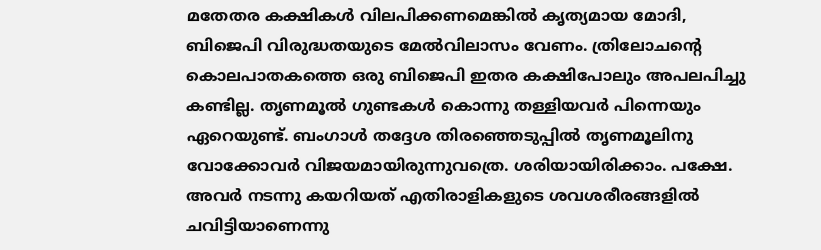മതേതര കക്ഷികള്‍ വിലപിക്കണമെങ്കില്‍ കൃത്യമായ മോദി, ബിജെപി വിരുദ്ധതയുടെ മേല്‍വിലാസം വേണം. ത്രിലോചന്റെ കൊലപാതകത്തെ ഒരു ബിജെപി ഇതര കക്ഷിപോലും അപലപിച്ചു കണ്ടില്ല. തൃണമൂല്‍ ഗുണ്ടകള്‍ കൊന്നു തള്ളിയവര്‍ പിന്നെയും ഏറെയുണ്ട്. ബംഗാള്‍ തദ്ദേശ തിരഞ്ഞെടുപ്പില്‍ തൃണമൂലിനു വോക്കോവര്‍ വിജയമായിരുന്നുവത്രെ. ശരിയായിരിക്കാം. പക്ഷേ. അവര്‍ നടന്നു കയറിയത് എതിരാളികളുടെ ശവശരീരങ്ങളില്‍ ചവിട്ടിയാണെന്നു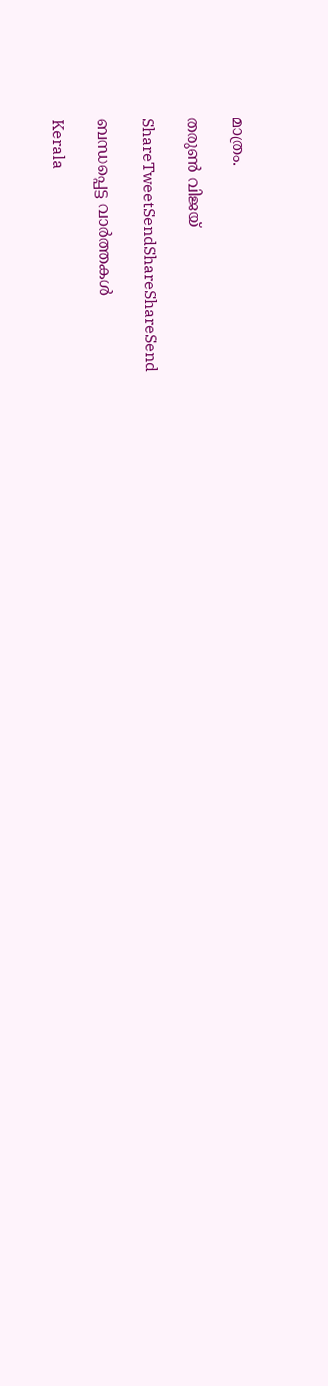മാത്രം.

തരുണ്‍ വിജയ്

ShareTweetSendShareShareSend

ബന്ധപ്പെട്ട വാര്‍ത്തകള്‍

Kerala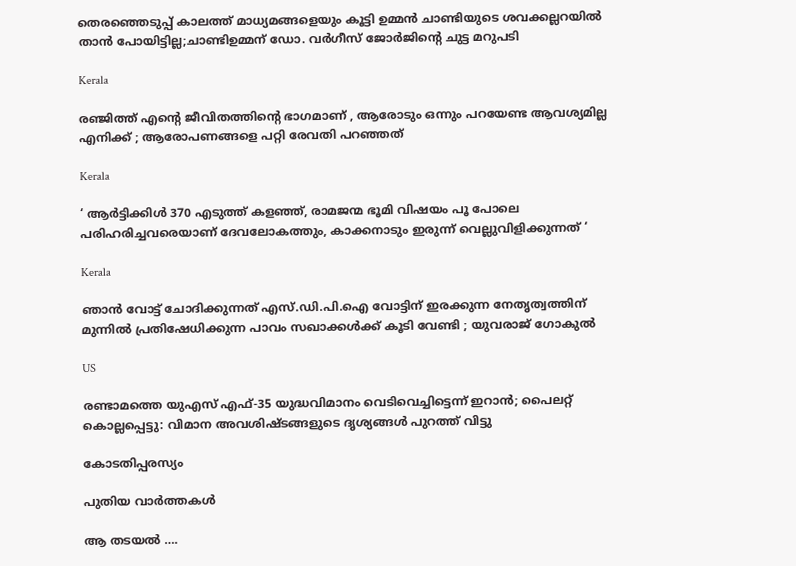തെരഞ്ഞെടുപ്പ് കാലത്ത് മാധ്യമങ്ങളെയും കൂട്ടി ഉമ്മന്‍ ചാണ്ടിയുടെ ശവക്കല്ലറയില്‍ താന്‍ പോയിട്ടില്ല;ചാണ്ടിഉമ്മന് ഡോ. വര്‍ഗീസ് ജോര്‍ജിന്റെ ചുട്ട മറുപടി

Kerala

രഞ്ജിത്ത് എന്റെ ജീവിതത്തിന്റെ ഭാഗമാണ് , ആരോടും ഒന്നും പറയേണ്ട ആവശ്യമില്ല എനിക്ക് ; ആരോപണങ്ങളെ പറ്റി രേവതി പറഞ്ഞത്

Kerala

‘ ആർട്ടിക്കിൾ 370 എടുത്ത് കളഞ്ഞ്, രാമജന്മ ഭൂമി വിഷയം പൂ പോലെ പരിഹരിച്ചവരെയാണ് ദേവലോകത്തും, കാക്കനാടും ഇരുന്ന് വെല്ലുവിളിക്കുന്നത് ‘

Kerala

ഞാന്‍ വോട്ട് ചോദിക്കുന്നത് എസ്.ഡി.പി.ഐ വോട്ടിന് ഇരക്കുന്ന നേതൃത്വത്തിന് മുന്നില്‍ പ്രതിഷേധിക്കുന്ന പാവം സഖാക്കള്‍ക്ക് കൂടി വേണ്ടി ; യുവരാജ് ഗോകുൽ

US

രണ്ടാമത്തെ യുഎസ് എഫ്-35 യുദ്ധവിമാനം വെടിവെച്ചിട്ടെന്ന് ഇറാൻ; പൈലറ്റ് കൊല്ലപ്പെട്ടു: വിമാന അവശിഷ്ടങ്ങളുടെ ദൃശ്യങ്ങൾ പുറത്ത് വിട്ടു

കോടതിപ്പരസ്യം

പുതിയ വാര്‍ത്തകള്‍

ആ തടയല്‍ ….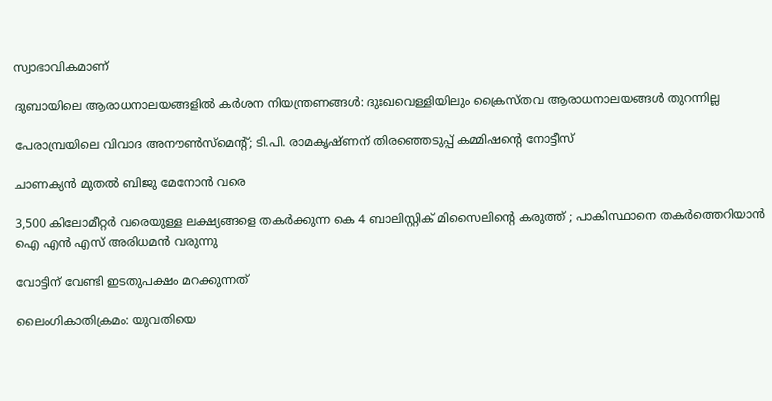സ്വാഭാവികമാണ്

ദുബായിലെ ആരാധനാലയങ്ങളിൽ കർശന നിയന്ത്രണങ്ങൾ: ദുഃഖവെള്ളിയിലും ക്രൈസ്തവ ആരാധനാലയങ്ങൾ തുറന്നില്ല

പേരാമ്പ്രയിലെ വിവാദ അനൗണ്‍സ്മെന്റ്; ടി.പി. രാമകൃഷ്ണന് തിരഞ്ഞെടുപ്പ് കമ്മിഷന്റെ നോട്ടീസ്

ചാണക്യന്‍ മുതല്‍ ബിജു മേനോന്‍ വരെ

3,500 കിലോമീറ്റർ വരെയുള്ള ലക്ഷ്യങ്ങളെ തകർക്കുന്ന കെ 4 ബാലിസ്റ്റിക് മിസൈലിന്റെ കരുത്ത് ; പാകിസ്ഥാനെ തകർത്തെറിയാൻ ഐ എൻ എസ് അരിധമൻ വരുന്നു

വോട്ടിന് വേണ്ടി ഇടതുപക്ഷം മറക്കുന്നത്

ലൈംഗികാതിക്രമം: യുവതിയെ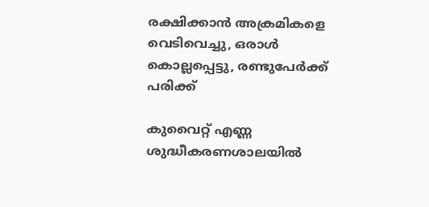രക്ഷിക്കാൻ അക്രമികളെ വെടിവെച്ചു, ഒരാൾ കൊല്ലപ്പെട്ടു, രണ്ടുപേർക്ക് പരിക്ക്

കുവൈറ്റ് എണ്ണ ശുദ്ധീകരണശാലയില്‍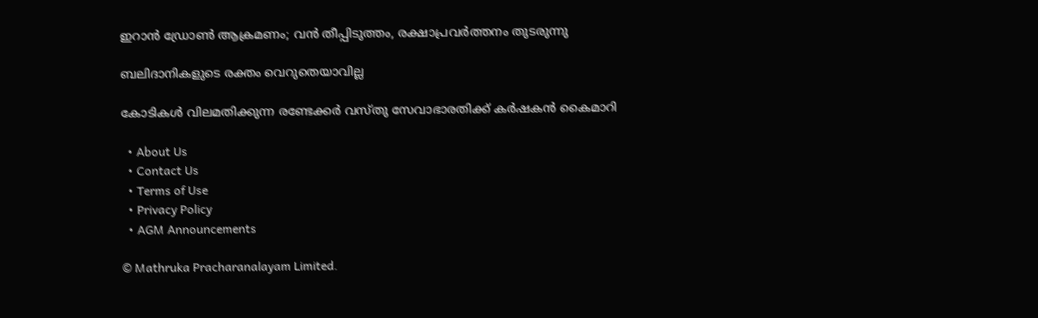ഇറാന്‍ ഡ്രോണ്‍ ആക്രമണം; വൻ തീപ്പിടുത്തം, രക്ഷാപ്രവർത്തനം തുടരുന്നു

ബലിദാനികളുടെ രക്തം വെറുതെയാവില്ല

കോടികള്‍ വിലമതിക്കുന്ന രണ്ടേക്കര്‍ വസ്തു സേവാഭാരതിക്ക് കര്‍ഷകന്‍ കൈമാറി

  • About Us
  • Contact Us
  • Terms of Use
  • Privacy Policy
  • AGM Announcements

© Mathruka Pracharanalayam Limited.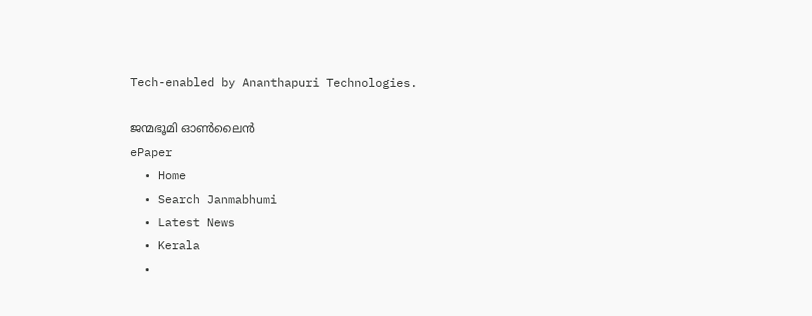Tech-enabled by Ananthapuri Technologies.

ജന്മഭൂമി ഓണ്‍ലൈന്‍
ePaper
  • Home
  • Search Janmabhumi
  • Latest News
  • Kerala
  •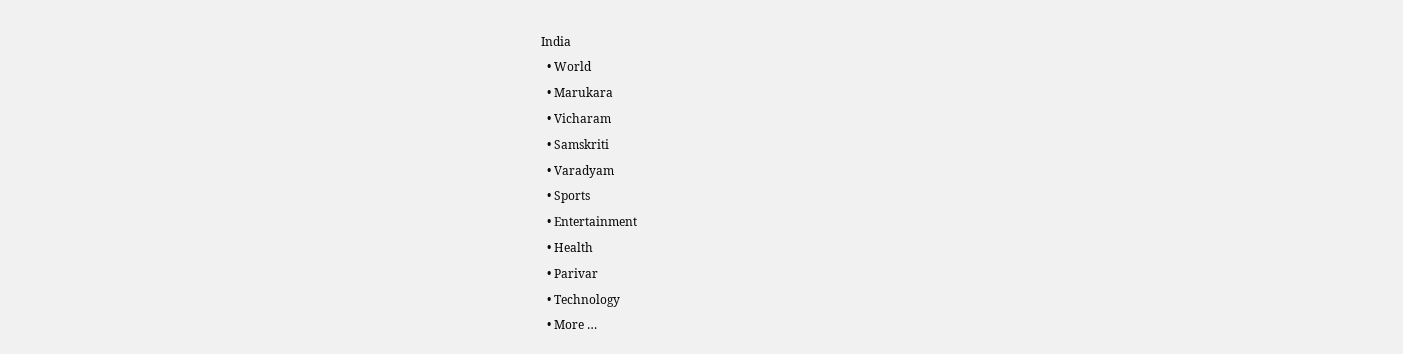India
  • World
  • Marukara
  • Vicharam
  • Samskriti
  • Varadyam
  • Sports
  • Entertainment
  • Health
  • Parivar
  • Technology
  • More …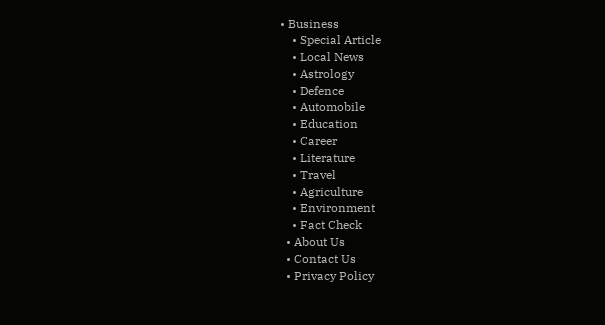• Business
    • Special Article
    • Local News
    • Astrology
    • Defence
    • Automobile
    • Education
    • Career
    • Literature
    • Travel
    • Agriculture
    • Environment
    • Fact Check
  • About Us
  • Contact Us
  • Privacy Policy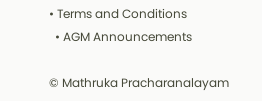• Terms and Conditions
  • AGM Announcements

© Mathruka Pracharanalayam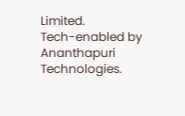Limited.
Tech-enabled by Ananthapuri Technologies.